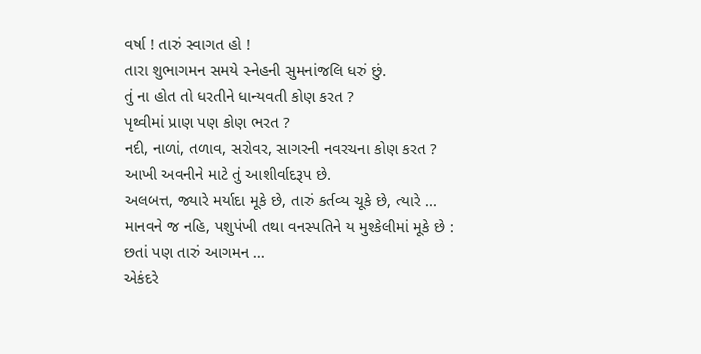વર્ષા ! તારું સ્વાગત હો !
તારા શુભાગમન સમયે સ્નેહની સુમનાંજલિ ધરું છું.
તું ના હોત તો ધરતીને ધાન્યવતી કોણ કરત ?
પૃથ્વીમાં પ્રાણ પણ કોણ ભરત ?
નદી, નાળાં, તળાવ, સરોવર, સાગરની નવરચના કોણ કરત ?
આખી અવનીને માટે તું આશીર્વાદરૂપ છે.
અલબત્ત, જ્યારે મર્યાદા મૂકે છે, તારું કર્તવ્ય ચૂકે છે, ત્યારે ...
માનવને જ નહિ, પશુપંખી તથા વનસ્પતિને ય મુશ્કેલીમાં મૂકે છે :
છતાં પણ તારું આગમન ...
એકંદરે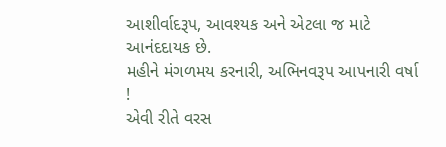આશીર્વાદરૂપ, આવશ્યક અને એટલા જ માટે આનંદદાયક છે.
મહીને મંગળમય કરનારી, અભિનવરૂપ આપનારી વર્ષા !
એવી રીતે વરસ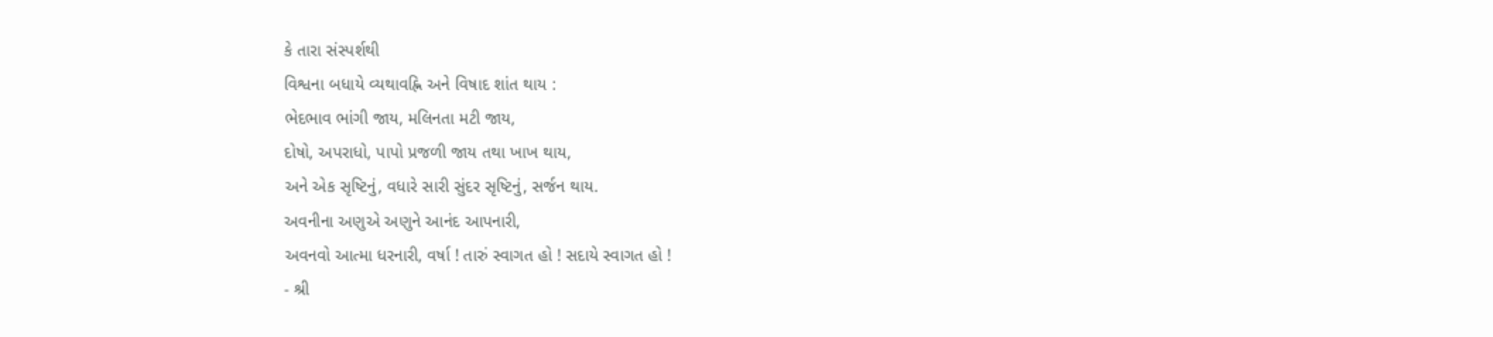કે તારા સંસ્પર્શથી
વિશ્વના બધાયે વ્યથાવહ્નિ અને વિષાદ શાંત થાય :
ભેદભાવ ભાંગી જાય, મલિનતા મટી જાય,
દોષો, અપરાધો, પાપો પ્રજળી જાય તથા ખાખ થાય,
અને એક સૃષ્ટિનું, વધારે સારી સુંદર સૃષ્ટિનું, સર્જન થાય.
અવનીના અણુએ અણુને આનંદ આપનારી,
અવનવો આત્મા ધરનારી, વર્ષા ! તારું સ્વાગત હો ! સદાયે સ્વાગત હો !
- શ્રી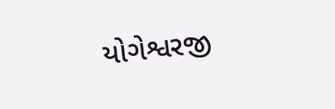યોગેશ્વરજી